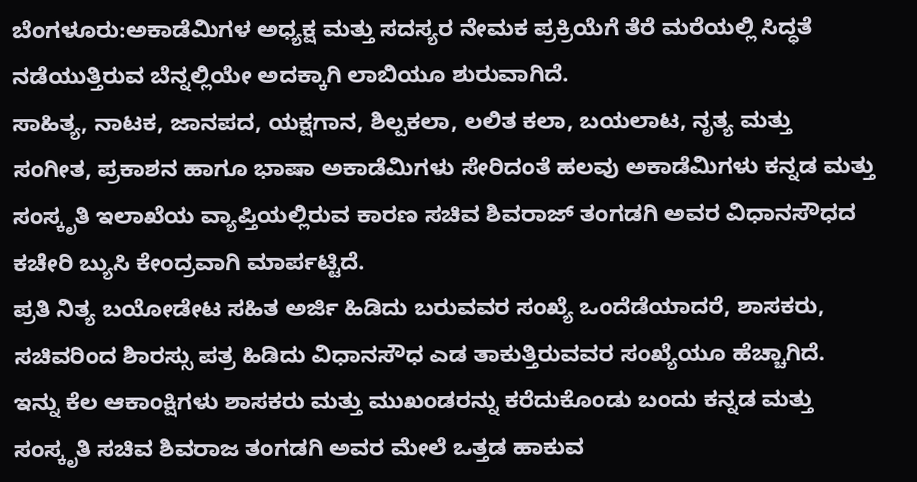ಬೆಂಗಳೂರು:ಅಕಾಡೆಮಿಗಳ ಅಧ್ಯಕ್ಷ ಮತ್ತು ಸದಸ್ಯರ ನೇಮಕ ಪ್ರಕ್ರಿಯೆಗೆ ತೆರೆ ಮರೆಯಲ್ಲಿ ಸಿದ್ಧತೆ ನಡೆಯುತ್ತಿರುವ ಬೆನ್ನಲ್ಲಿಯೇ ಅದಕ್ಕಾಗಿ ಲಾಬಿಯೂ ಶುರುವಾಗಿದೆ.
ಸಾಹಿತ್ಯ, ನಾಟಕ, ಜಾನಪದ, ಯಕ್ಷಗಾನ, ಶಿಲ್ಪಕಲಾ, ಲಲಿತ ಕಲಾ, ಬಯಲಾಟ, ನೃತ್ಯ ಮತ್ತು ಸಂಗೀತ, ಪ್ರಕಾಶನ ಹಾಗೂ ಭಾಷಾ ಅಕಾಡೆಮಿಗಳು ಸೇರಿದಂತೆ ಹಲವು ಅಕಾಡೆಮಿಗಳು ಕನ್ನಡ ಮತ್ತು ಸಂಸ್ಕೃತಿ ಇಲಾಖೆಯ ವ್ಯಾಪ್ತಿಯಲ್ಲಿರುವ ಕಾರಣ ಸಚಿವ ಶಿವರಾಜ್ ತಂಗಡಗಿ ಅವರ ವಿಧಾನಸೌಧದ ಕಚೇರಿ ಬ್ಯುಸಿ ಕೇಂದ್ರವಾಗಿ ಮಾರ್ಪಟ್ಟಿದೆ.
ಪ್ರತಿ ನಿತ್ಯ ಬಯೋಡೇಟ ಸಹಿತ ಅರ್ಜಿ ಹಿಡಿದು ಬರುವವರ ಸಂಖ್ಯೆ ಒಂದೆಡೆಯಾದರೆ, ಶಾಸಕರು, ಸಚಿವರಿಂದ ಶಿಾರಸ್ಸು ಪತ್ರ ಹಿಡಿದು ವಿಧಾನಸೌಧ ಎಡ ತಾಕುತ್ತಿರುವವರ ಸಂಖ್ಯೆಯೂ ಹೆಚ್ಚಾಗಿದೆ. ಇನ್ನು ಕೆಲ ಆಕಾಂಕ್ಷಿಗಳು ಶಾಸಕರು ಮತ್ತು ಮುಖಂಡರನ್ನು ಕರೆದುಕೊಂಡು ಬಂದು ಕನ್ನಡ ಮತ್ತು ಸಂಸ್ಕೃತಿ ಸಚಿವ ಶಿವರಾಜ ತಂಗಡಗಿ ಅವರ ಮೇಲೆ ಒತ್ತಡ ಹಾಕುವ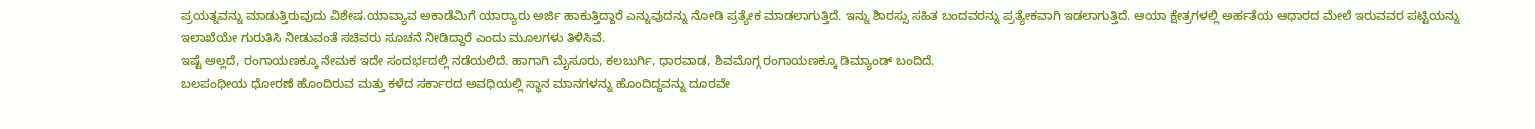ಪ್ರಯತ್ನವನ್ನು ಮಾಡುತ್ತಿರುವುದು ವಿಶೇಷ.ಯಾವ್ಯಾವ ಅಕಾಡೆಮಿಗೆ ಯಾರ‌್ಯಾರು ಅರ್ಜಿ ಹಾಕುತ್ತಿದ್ದಾರೆ ಎನ್ನುವುದನ್ನು ನೋಡಿ ಪ್ರತ್ಯೇಕ ಮಾಡಲಾಗುತ್ತಿದೆ. ಇನ್ನು ಶಿಾರಸ್ಸು ಸಹಿತ ಬಂದವರನ್ನು ಪ್ರತ್ಯೇಕವಾಗಿ ಇಡಲಾಗುತ್ತಿದೆ. ಆಯಾ ಕ್ಷೇತ್ರಗಳಲ್ಲಿ ಅರ್ಹತೆಯ ಆಧಾರದ ಮೇಲೆ ಇರುವವರ ಪಟ್ಟಿಯನ್ನು ಇಲಾಖೆಯೇ ಗುರುತಿಸಿ ನೀಡುವಂತೆ ಸಚಿವರು ಸೂಚನೆ ನೀಡಿದ್ದಾರೆ ಎಂದು ಮೂಲಗಳು ತಿಳಿಸಿವೆ.
ಇಷ್ಟೆ ಅಲ್ಲದೆ, ರಂಗಾಯಣಕ್ಕೂ ನೇಮಕ ಇದೇ ಸಂದರ್ಭದಲ್ಲಿ ನಡೆಯಲಿದೆ. ಹಾಗಾಗಿ ಮೈಸೂರು, ಕಲಬುರ್ಗಿ, ಧಾರವಾಡ, ಶಿವಮೊಗ್ಗ ರಂಗಾಯಣಕ್ಕೂ ಡಿಮ್ಯಾಂಡ್ ಬಂದಿದೆ.
ಬಲಪಂಥೀಯ ಧೋರಣೆ ಹೊಂದಿರುವ ಮತ್ತು ಕಳೆದ ಸರ್ಕಾರದ ಅವಧಿಯಲ್ಲಿ ಸ್ಥಾನ ಮಾನಗಳನ್ನು ಹೊಂದಿದ್ದವನ್ನು ದೂರವೇ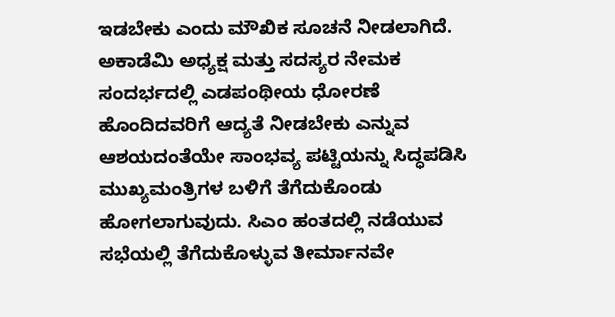ಇಡಬೇಕು ಎಂದು ಮೌಖಿಕ ಸೂಚನೆ ನೀಡಲಾಗಿದೆ. ಅಕಾಡೆಮಿ ಅಧ್ಯಕ್ಷ ಮತ್ತು ಸದಸ್ಯರ ನೇಮಕ ಸಂದರ್ಭದಲ್ಲಿ ಎಡಪಂಥೀಯ ಧೋರಣೆ ಹೊಂದಿದವರಿಗೆ ಆದ್ಯತೆ ನೀಡಬೇಕು ಎನ್ನುವ ಆಶಯದಂತೆಯೇ ಸಾಂಭವ್ಯ ಪಟ್ಟಿಯನ್ನು ಸಿದ್ಧಪಡಿಸಿ ಮುಖ್ಯಮಂತ್ರಿಗಳ ಬಳಿಗೆ ತೆಗೆದುಕೊಂಡು ಹೋಗಲಾಗುವುದು. ಸಿಎಂ ಹಂತದಲ್ಲಿ ನಡೆಯುವ ಸಭೆಯಲ್ಲಿ ತೆಗೆದುಕೊಳ್ಳುವ ತೀರ್ಮಾನವೇ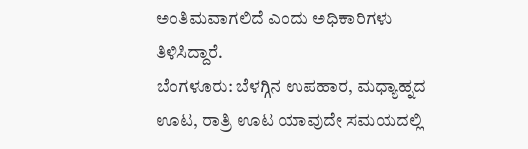ಅಂತಿಮವಾಗಲಿದೆ ಎಂದು ಅಧಿಕಾರಿಗಳು ತಿಳಿಸಿದ್ದಾರೆ.
ಬೆಂಗಳೂರು: ಬೆಳಗ್ಗಿನ ಉಪಹಾರ, ಮಧ್ಯಾಹ್ನದ ಊಟ, ರಾತ್ರಿ ಊಟ ಯಾವುದೇ ಸಮಯದಲ್ಲಿ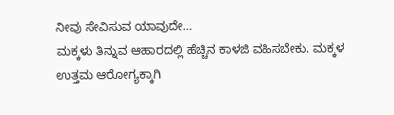ನೀವು ಸೇವಿಸುವ ಯಾವುದೇ…
ಮಕ್ಕಳು ತಿನ್ನುವ ಆಹಾರದಲ್ಲಿ ಹೆಚ್ಚಿನ ಕಾಳಜಿ ವಹಿಸಬೇಕು. ಮಕ್ಕಳ ಉತ್ತಮ ಆರೋಗ್ಯಕ್ಕಾಗಿ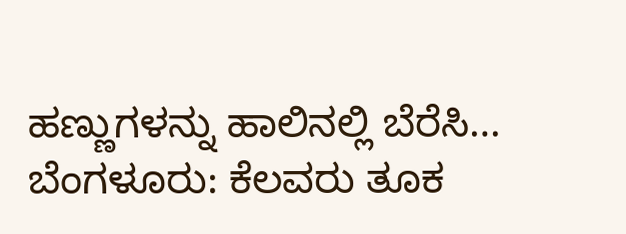ಹಣ್ಣುಗಳನ್ನು ಹಾಲಿನಲ್ಲಿ ಬೆರೆಸಿ…
ಬೆಂಗಳೂರು: ಕೆಲವರು ತೂಕ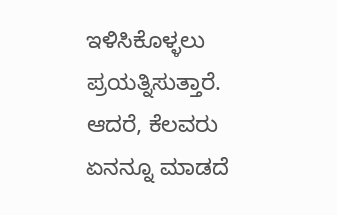ಇಳಿಸಿಕೊಳ್ಳಲು ಪ್ರಯತ್ನಿಸುತ್ತಾರೆ. ಆದರೆ, ಕೆಲವರು ಏನನ್ನೂ ಮಾಡದೆ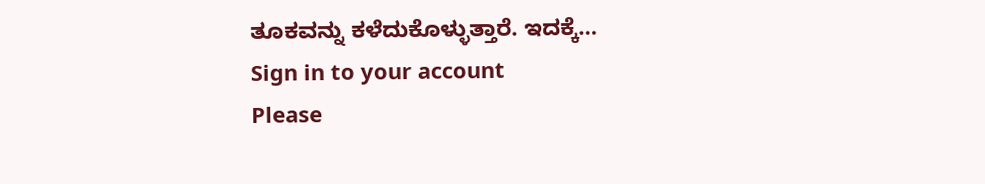ತೂಕವನ್ನು ಕಳೆದುಕೊಳ್ಳುತ್ತಾರೆ. ಇದಕ್ಕೆ…
Sign in to your account
Please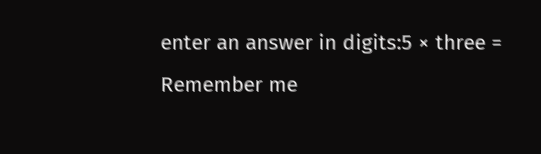enter an answer in digits:5 × three =
Remember me